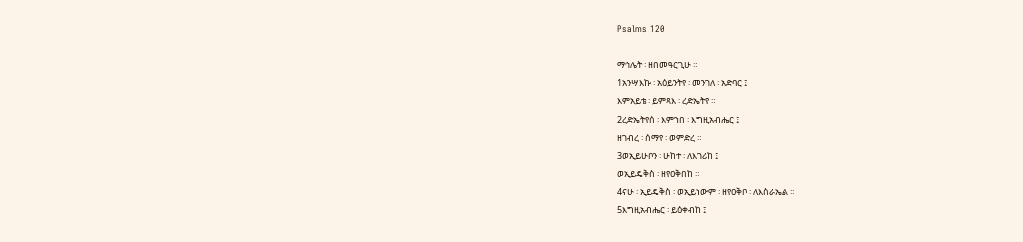Psalms 120

ማኅሌት ፡ ዘበመዓርጊሁ ።
1አንሣእኩ ፡ አዕይንትየ ፡ መንገለ ፡ አድባር ፤
እምአይቴ ፡ ይምጻእ ፡ ረድኤትየ ።
2ረድኤትየሰ ፡ እምኀበ ፡ እግዚአብሔር ፤
ዘገብረ ፡ ሰማየ ፡ ወምድረ ።
3ወኢይሁቦን ፡ ሁከተ ፡ ለእገሪከ ፤
ወኢይዴቅስ ፡ ዘየዐቅበከ ።
4ናሁ ፡ ኢይዴቅስ ፡ ወኢይነውም ፡ ዘየዐቅቦ ፡ ለእስራኤል ።
5እግዚአብሔር ፡ ይዕቀብከ ፤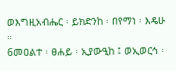ወእግዚአብሔር ፡ ይክድንከ ፡ በየማነ ፡ እዴሁ ።
6መዐልተ ፡ ፀሐይ ፡ ኢያውዒከ ፤ ወኢወርኅ ፡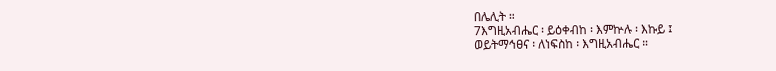በሌሊት ።
7እግዚአብሔር ፡ ይዕቀብከ ፡ እምኵሉ ፡ እኩይ ፤
ወይትማኅፀና ፡ ለነፍስከ ፡ እግዚአብሔር ።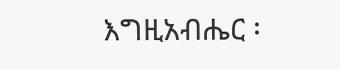እግዚአብሔር ፡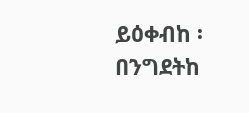ይዕቀብከ ፡ በንግደትከ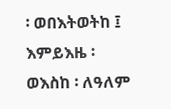፡ ወበእትወትከ ፤
እምይእዜ ፡ ወእስከ ፡ ለዓለም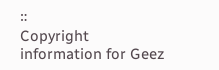።
Copyright information for Geez